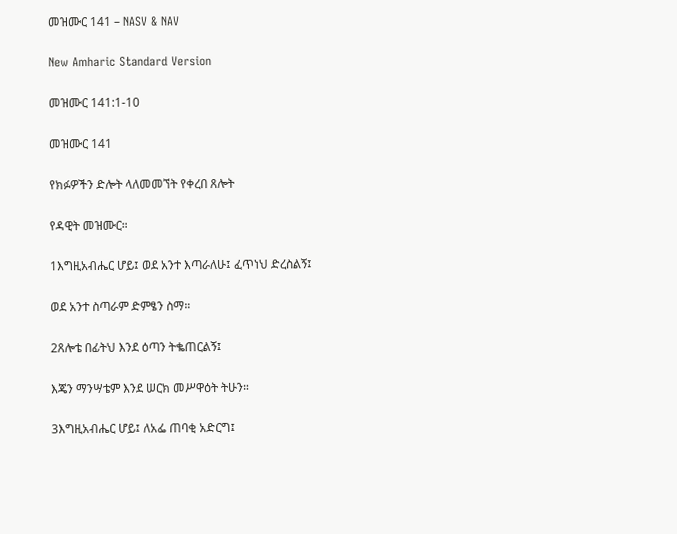መዝሙር 141 – NASV & NAV

New Amharic Standard Version

መዝሙር 141:1-10

መዝሙር 141

የክፉዎችን ድሎት ላለመመኘት የቀረበ ጸሎት

የዳዊት መዝሙር።

1እግዚአብሔር ሆይ፤ ወደ አንተ እጣራለሁ፤ ፈጥነህ ድረስልኝ፤

ወደ አንተ ስጣራም ድምፄን ስማ።

2ጸሎቴ በፊትህ እንደ ዕጣን ትቈጠርልኝ፤

እጄን ማንሣቴም እንደ ሠርክ መሥዋዕት ትሁን።

3እግዚአብሔር ሆይ፤ ለአፌ ጠባቂ አድርግ፤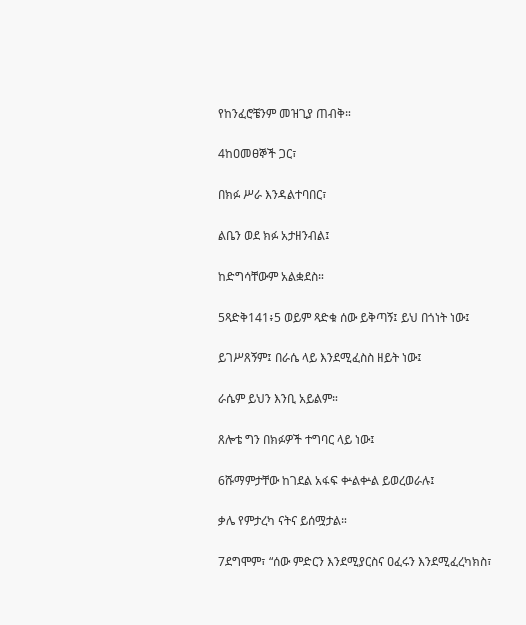የከንፈሮቼንም መዝጊያ ጠብቅ።

4ከዐመፀኞች ጋር፣

በክፉ ሥራ እንዳልተባበር፣

ልቤን ወደ ክፉ አታዘንብል፤

ከድግሳቸውም አልቋደስ።

5ጻድቅ141፥5 ወይም ጻድቁ ሰው ይቅጣኝ፤ ይህ በጎነት ነው፤

ይገሥጸኝም፤ በራሴ ላይ እንደሚፈስስ ዘይት ነው፤

ራሴም ይህን እንቢ አይልም።

ጸሎቴ ግን በክፉዎች ተግባር ላይ ነው፤

6ሹማምታቸው ከገደል አፋፍ ቍልቍል ይወረወራሉ፤

ቃሌ የምታረካ ናትና ይሰሟታል።

7ደግሞም፣ “ሰው ምድርን እንደሚያርስና ዐፈሩን እንደሚፈረካክስ፣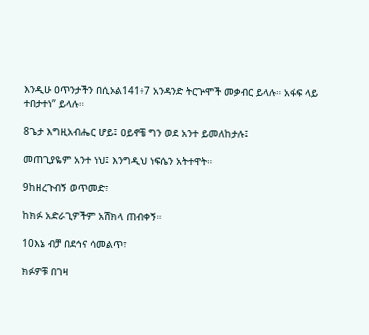እንዲሁ ዐጥንታችን በሲኦል141፥7 አንዳንድ ትርጕሞች መቃብር ይላሉ። አፋፍ ላይ ተበታተነ” ይላሉ።

8ጌታ እግዚአብሔር ሆይ፤ ዐይኖቼ ግን ወደ አንተ ይመለከታሉ፤

መጠጊያዬም አንተ ነህ፤ እንግዲህ ነፍሴን አትተዋት።

9ከዘረጉብኝ ወጥመድ፣

ከክፉ አድራጊዎችም አሽክላ ጠብቀኝ።

10እኔ ብቻ በደኅና ሳመልጥ፣

ክፉዎቹ በገዛ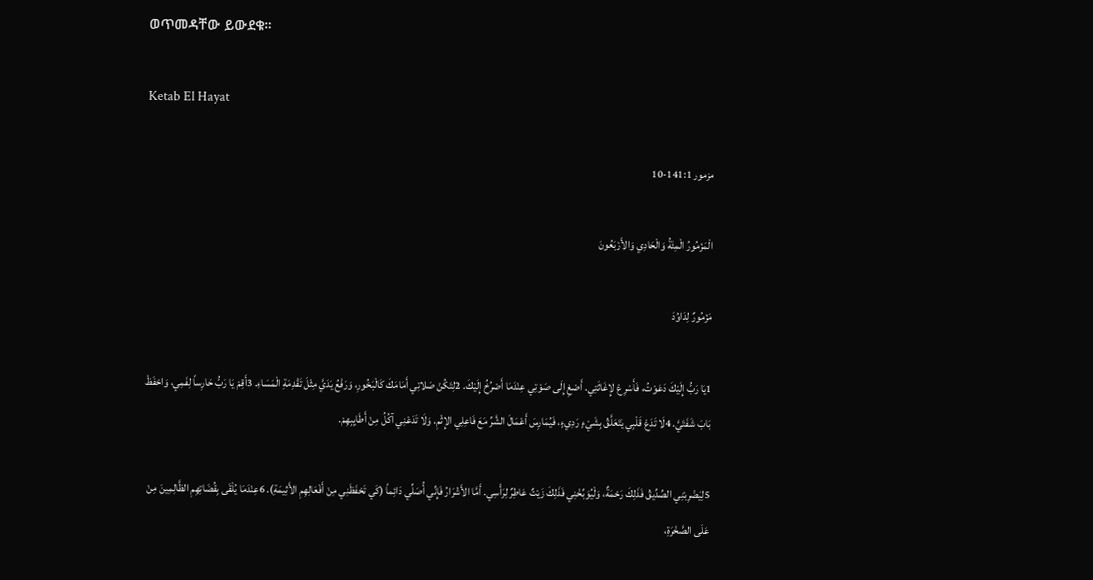ወጥመዳቸው ይውደቁ።

Ketab El Hayat

مزمور 141:1-10

الْمَزْمُورُ الْمِئَةُ وَالْحَادِي وَالأَرْبَعُونَ

مَزْمُورٌ لِدَاوُدَ

1يَا رَبُّ إِلَيْكَ دَعَوْتُ، فَأَسْرِعْ لإِغَاثَتِي. أَصْغِ إِلَى صَوْتِي عِنْدَمَا أَصْرُخُ إِلَيْكَ. 2لِتَكُنْ صَلاتِي أَمَامَكَ كَالْبَخُورِ، وَرَفْعُ يَدَيَّ مِثْلَ تَقْدِمَةِ الْمَسَاءِ. 3أَقِمْ يَا رَبُّ حَارِساً لِفَمِي، وَاحْفَظْ بَابَ شَفَتَيَّ. 4لَا تَدَعْ قَلْبِي يَتَعَلَّقُ بِشَيْءٍ رَدِيءٍ، فَيُمَارِسَ أَعْمَالَ الشَّرِّ مَعَ فَاعِلِي الإِثْمِ. وَلَا تَدَعْنِي آكُلُ مِنْ أَطَايِبِهِمْ.

5لِيَضْرِبْنِي الصِّدِّيقُ فَذَلِكَ رَحْمَةٌ، وَلْيُوَبِّخْنِي فَذَلِكَ زَيْتٌ عَاطِرٌ لِرَأْسِي. أَمَّا الأَشْرَارُ فَإِنِّي أُصَلِّي دَائِماً (كَي تَحْفَظَنِي مِنْ أَفْعَالِهِمِ الأَثِيمَةِ). 6عِنْدَمَا يُلْقَى بِقُضَاتِهِمِ الظَّالِمِينَ مِنْ عَلَى الصَّخْرَةِ،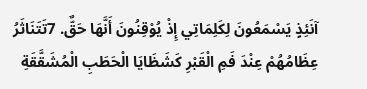آنَئِذٍ يَسْمَعُونَ لِكَلِمَاتِي إِذْ يُوْقِنُونَ أَنَّهَا حَقٌّ. 7تَتَنَاثَرُ عِظَامُهُمْ عِنْدَ فَمِ الْقَبْرِ كَشَظَايَا الْحَطَبِ الْمُشَقَّقَةِ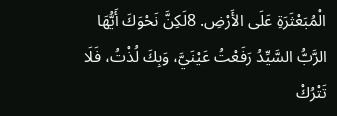الْمُبَعْثَرَةِ عَلَى الأَرْضِ. 8لَكِنَّ نَحْوَكَ أَيُّهَا الرَّبُّ السَّيِّدُ رَفَعْتُ عَيْنَيَّ، وَبِكَ لُذْتُ، فَلَا تَتْرُكْ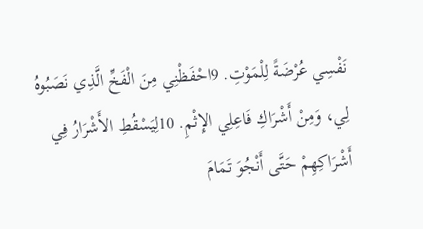نَفْسِي عُرْضَةً لِلْمَوْتِ. 9احْفَظْنِي مِنَ الْفَخِّ الَّذِي نَصَبُوهُ لِي، وَمِنْ أَشْرَاكِ فَاعِلِي الإِثْمِ. 10لِيَسْقُطِ الأَشْرَارُ فِي أَشْرَاكِهِمْ حَتَّى أَنْجُوَ تَمَامَ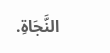النَّجَاةِ.